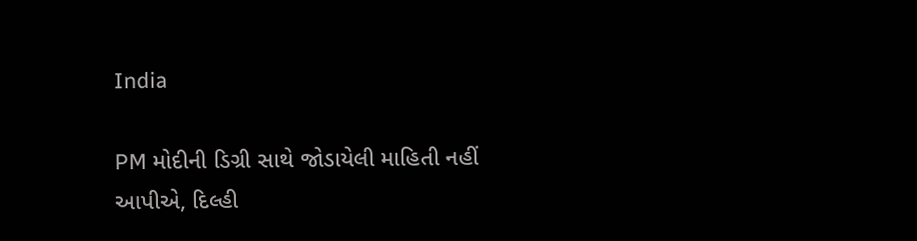India

PM મોદીની ડિગ્રી સાથે જોડાયેલી માહિતી નહીં આપીએ, દિલ્હી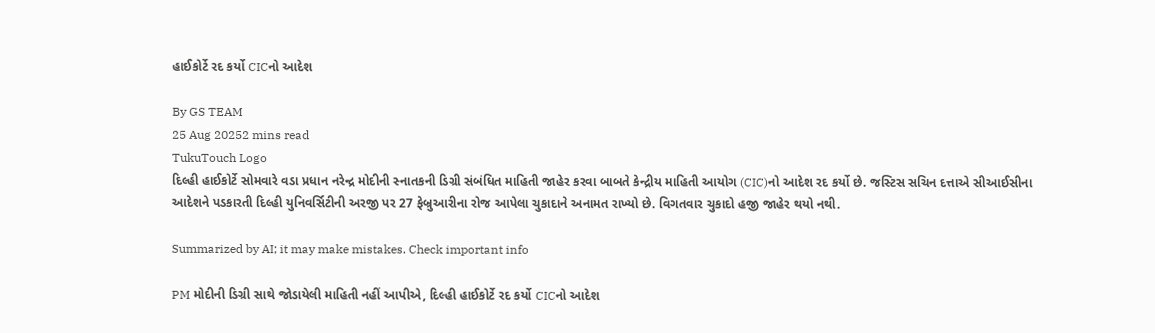હાઈકોર્ટે રદ કર્યો CICનો આદેશ

By GS TEAM
25 Aug 20252 mins read
TukuTouch Logo
દિલ્હી હાઈકોર્ટે સોમવારે વડા પ્રધાન નરેન્દ્ર મોદીની સ્નાતકની ડિગ્રી સંબંધિત માહિતી જાહેર કરવા બાબતે કેન્દ્રીય માહિતી આયોગ (CIC)નો આદેશ રદ કર્યો છે. જસ્ટિસ સચિન દત્તાએ સીઆઈસીના આદેશને પડકારતી દિલ્હી યુનિવર્સિટીની અરજી પર 27 ફેબ્રુઆરીના રોજ આપેલા ચુકાદાને અનામત રાખ્યો છે. વિગતવાર ચુકાદો હજી જાહેર થયો નથી.

Summarized by AI; it may make mistakes. Check important info

PM મોદીની ડિગ્રી સાથે જોડાયેલી માહિતી નહીં આપીએ, દિલ્હી હાઈકોર્ટે રદ કર્યો CICનો આદેશ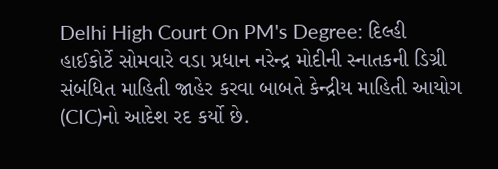Delhi High Court On PM's Degree: દિલ્હી હાઈકોર્ટે સોમવારે વડા પ્રધાન નરેન્દ્ર મોદીની સ્નાતકની ડિગ્રી સંબંધિત માહિતી જાહેર કરવા બાબતે કેન્દ્રીય માહિતી આયોગ (CIC)નો આદેશ રદ કર્યો છે.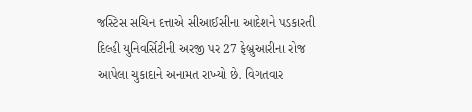જસ્ટિસ સચિન દત્તાએ સીઆઈસીના આદેશને પડકારતી દિલ્હી યુનિવર્સિટીની અરજી પર 27 ફેબ્રુઆરીના રોજ આપેલા ચુકાદાને અનામત રાખ્યો છે. વિગતવાર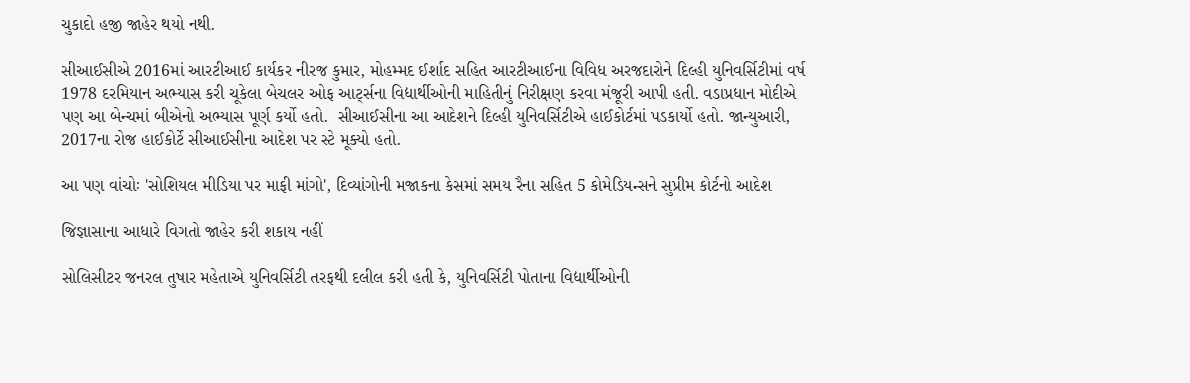ચુકાદો હજી જાહેર થયો નથી.

સીઆઈસીએ 2016માં આરટીઆઈ કાર્યકર નીરજ કુમાર, મોહમ્મદ ઈર્શાદ સહિત આરટીઆઈના વિવિધ અરજદારોને દિલ્હી યુનિવર્સિટીમાં વર્ષ 1978 દરમિયાન અભ્યાસ કરી ચૂકેલા બેચલર ઓફ આર્ટ્સના વિદ્યાર્થીઓની માહિતીનું નિરીક્ષણ કરવા મંજૂરી આપી હતી. વડાપ્રધાન મોદીએ પણ આ બેન્ચમાં બીએનો અભ્યાસ પૂર્ણ કર્યો હતો.  સીઆઈસીના આ આદેશને દિલ્હી યુનિવર્સિટીએ હાઈકોર્ટમાં પડકાર્યો હતો. જાન્યુઆરી, 2017ના રોજ હાઈકોર્ટે સીઆઈસીના આદેશ પર સ્ટે મૂક્યો હતો.

આ પણ વાંચોઃ 'સોશિયલ મીડિયા પર માફી માંગો', દિવ્યાંગોની મજાકના કેસમાં સમય રૈના સહિત 5 કોમેડિયન્સને સુપ્રીમ કોર્ટનો આદેશ

જિજ્ઞાસાના આધારે વિગતો જાહેર કરી શકાય નહીં

સોલિસીટર જનરલ તુષાર મહેતાએ યુનિવર્સિટી તરફથી દલીલ કરી હતી કે, યુનિવર્સિટી પોતાના વિદ્યાર્થીઓની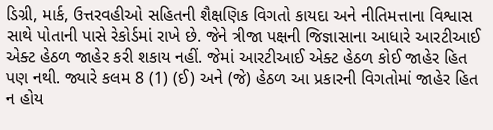ડિગ્રી, માર્ક, ઉત્તરવહીઓ સહિતની શૈક્ષણિક વિગતો કાયદા અને નીતિમત્તાના વિશ્વાસ સાથે પોતાની પાસે રેકોર્ડમાં રાખે છે. જેને ત્રીજા પક્ષની જિજ્ઞાસાના આધારે આરટીઆઈ એક્ટ હેઠળ જાહેર કરી શકાય નહીં. જેમાં આરટીઆઈ એક્ટ હેઠળ કોઈ જાહેર હિત પણ નથી. જ્યારે કલમ 8 (1) (ઈ) અને (જે) હેઠળ આ પ્રકારની વિગતોમાં જાહેર હિત ન હોય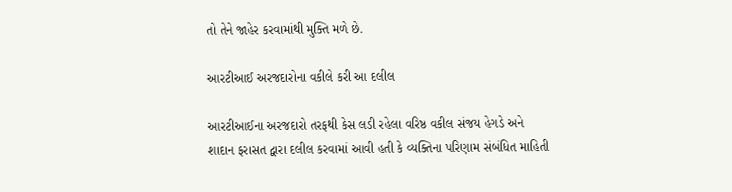તો તેને જાહેર કરવામાંથી મુક્તિ મળે છે.

આરટીઆઈ અરજદારોના વકીલે કરી આ દલીલ

આરટીઆઈના અરજદારો તરફથી કેસ લડી રહેલા વરિષ્ઠ વકીલ સંજય હેગડે અને શાદાન ફરાસત દ્વારા દલીલ કરવામાં આવી હતી કે વ્યક્તિના પરિણામ સંબંધિત માહિતી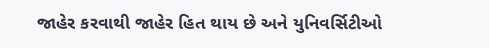જાહેર કરવાથી જાહેર હિત થાય છે અને યુનિવર્સિટીઓ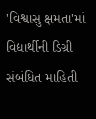'વિશ્વાસુ ક્ષમતા'માં વિદ્યાર્થીની ડિગ્રી સંબંધિત માહિતી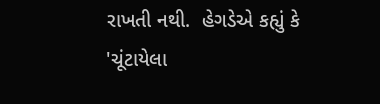રાખતી નથી.  હેગડેએ કહ્યું કે 'ચૂંટાયેલા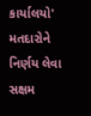કાર્યાલયો' મતદારોને નિર્ણય લેવા સક્ષમ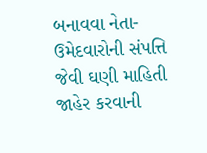બનાવવા નેતા-ઉમેદવારોની સંપત્તિ જેવી ઘણી માહિતી જાહેર કરવાની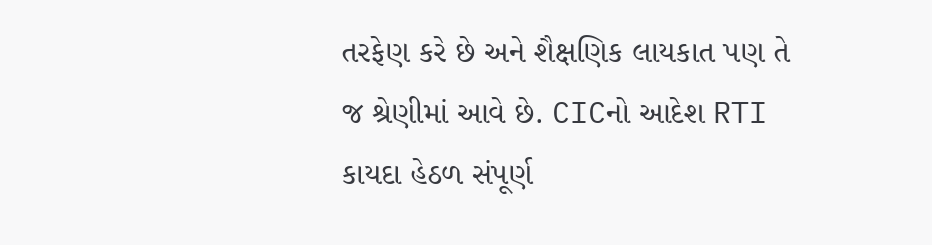તરફેણ કરે છે અને શૈક્ષણિક લાયકાત પણ તે જ શ્રેણીમાં આવે છે. CICનો આદેશ RTI કાયદા હેઠળ સંપૂર્ણ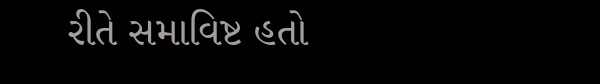રીતે સમાવિષ્ટ હતો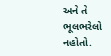અને તે ભૂલભરેલો નહોતો.